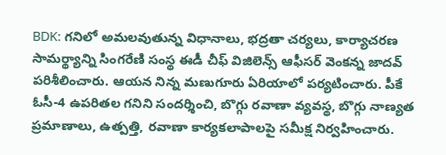BDK: గనిలో అమలవుతున్న విధానాలు, భద్రతా చర్యలు, కార్యాచరణ సామర్థ్యాన్ని సింగరేణి సంస్థ ఈడీ చీఫ్ విజిలెన్స్ ఆఫీసర్ వెంకన్న జాదవ్ పరిశీలించారు. ఆయన నిన్న మణుగూరు ఏరియాలో పర్యటించారు. పీకే ఓసీ-4 ఉపరితల గనిని సందర్శించి, బొగ్గు రవాణా వ్యవస్థ, బొగ్గు నాణ్యత ప్రమాణాలు, ఉత్పత్తి, రవాణా కార్యకలాపాలపై సమీక్ష నిర్వహించారు.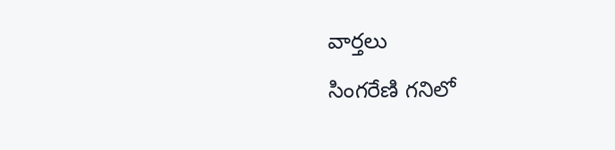వార్తలు
సింగరేణి గనిలో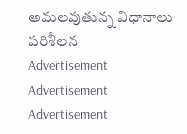అమలవుతున్న విధానాలు పరిశీలన
Advertisement
Advertisement
Advertisement